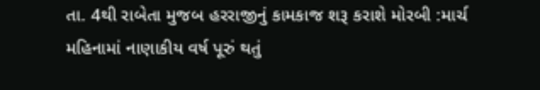તા. 4થી રાબેતા મુજબ હરરાજીનું કામકાજ શરૂ કરાશે મોરબી :માર્ચ મહિનામાં નાણાકીય વર્ષ પૂરું થતું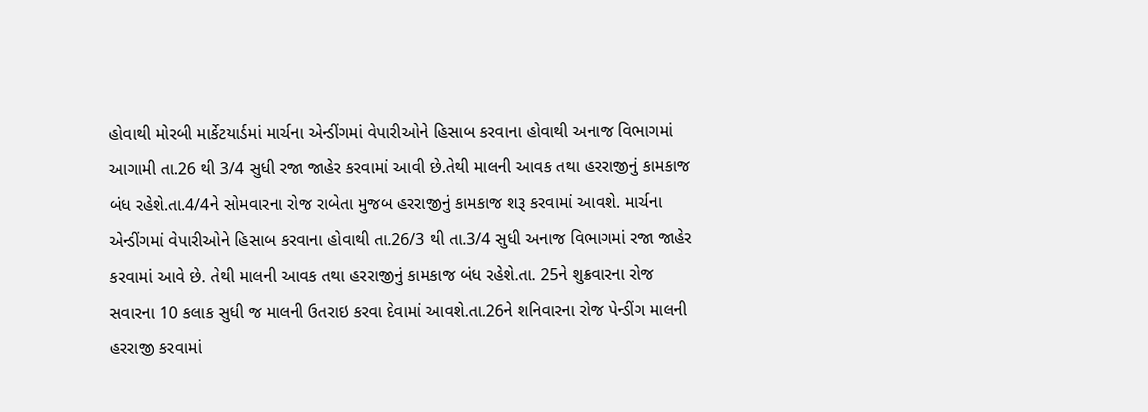હોવાથી મોરબી માર્કેટયાર્ડમાં માર્ચના એન્ડીંગમાં વેપારીઓને હિસાબ કરવાના હોવાથી અનાજ વિભાગમાં આગામી તા.26 થી 3/4 સુધી રજા જાહેર કરવામાં આવી છે.તેથી માલની આવક તથા હરરાજીનું કામકાજ બંધ રહેશે.તા.4/4ને સોમવારના રોજ રાબેતા મુજબ હરરાજીનું કામકાજ શરૂ કરવામાં આવશે. માર્ચના એન્ડીંગમાં વેપારીઓને હિસાબ કરવાના હોવાથી તા.26/3 થી તા.3/4 સુધી અનાજ વિભાગમાં રજા જાહેર કરવામાં આવે છે. તેથી માલની આવક તથા હરરાજીનું કામકાજ બંધ રહેશે.તા. 25ને શુક્રવારના રોજ સવારના 10 કલાક સુધી જ માલની ઉતરાઇ કરવા દેવામાં આવશે.તા.26ને શનિવારના રોજ પેન્ડીંગ માલની હરરાજી કરવામાં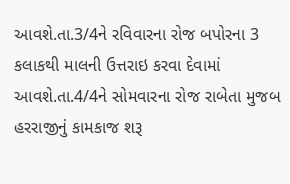આવશે.તા.3/4ને રવિવારના રોજ બપોરના 3 કલાકથી માલની ઉત્તરાઇ કરવા દેવામાં આવશે.તા.4/4ને સોમવારના રોજ રાબેતા મુજબ હરરાજીનું કામકાજ શરૂ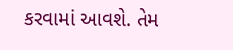કરવામાં આવશે. તેમ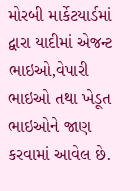મોરબી માર્કેટયાર્ડમાં દ્વારા યાદીમાં એજન્ટ ભાઇઓ,વેપારી ભાઇઓ તથા ખેડૂત ભાઇઓને જાણ કરવામાં આવેલ છે.